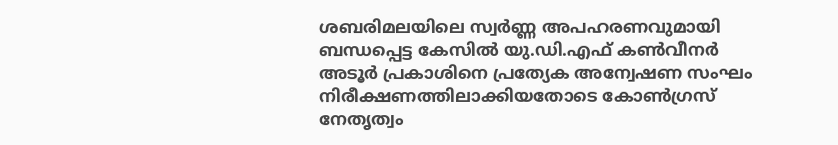ശബരിമലയിലെ സ്വർണ്ണ അപഹരണവുമായി ബന്ധപ്പെട്ട കേസിൽ യു.ഡി.എഫ് കൺവീനർ അടൂർ പ്രകാശിനെ പ്രത്യേക അന്വേഷണ സംഘം നിരീക്ഷണത്തിലാക്കിയതോടെ കോൺഗ്രസ് നേതൃത്വം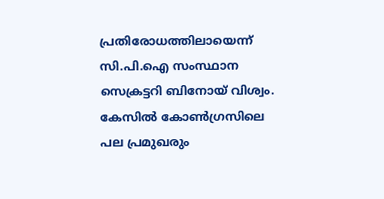പ്രതിരോധത്തിലായെന്ന് സി.പി.ഐ സംസ്ഥാന സെക്രട്ടറി ബിനോയ് വിശ്വം.
കേസിൽ കോൺഗ്രസിലെ പല പ്രമുഖരും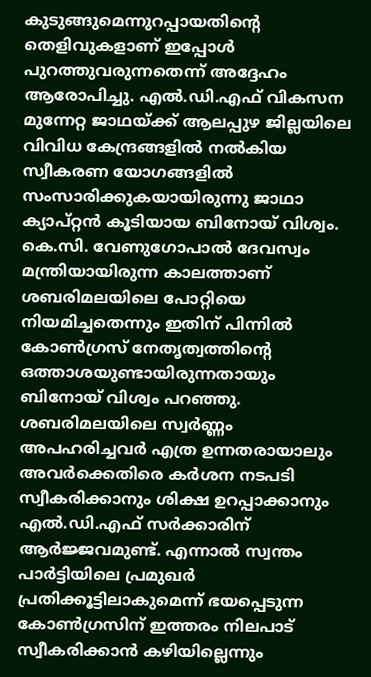കുടുങ്ങുമെന്നുറപ്പായതിന്റെ തെളിവുകളാണ് ഇപ്പോൾ പുറത്തുവരുന്നതെന്ന് അദ്ദേഹം ആരോപിച്ചു. എൽ.ഡി.എഫ് വികസന മുന്നേറ്റ ജാഥയ്ക്ക് ആലപ്പുഴ ജില്ലയിലെ വിവിധ കേന്ദ്രങ്ങളിൽ നൽകിയ സ്വീകരണ യോഗങ്ങളിൽ സംസാരിക്കുകയായിരുന്നു ജാഥാ ക്യാപ്റ്റൻ കൂടിയായ ബിനോയ് വിശ്വം.
കെ.സി. വേണുഗോപാൽ ദേവസ്വം മന്ത്രിയായിരുന്ന കാലത്താണ് ശബരിമലയിലെ പോറ്റിയെ നിയമിച്ചതെന്നും ഇതിന് പിന്നിൽ കോൺഗ്രസ് നേതൃത്വത്തിന്റെ ഒത്താശയുണ്ടായിരുന്നതായും ബിനോയ് വിശ്വം പറഞ്ഞു.
ശബരിമലയിലെ സ്വർണ്ണം അപഹരിച്ചവർ എത്ര ഉന്നതരായാലും അവർക്കെതിരെ കർശന നടപടി സ്വീകരിക്കാനും ശിക്ഷ ഉറപ്പാക്കാനും എൽ.ഡി.എഫ് സർക്കാരിന് ആർജ്ജവമുണ്ട്. എന്നാൽ സ്വന്തം പാർട്ടിയിലെ പ്രമുഖർ പ്രതിക്കൂട്ടിലാകുമെന്ന് ഭയപ്പെടുന്ന കോൺഗ്രസിന് ഇത്തരം നിലപാട് സ്വീകരിക്കാൻ കഴിയില്ലെന്നും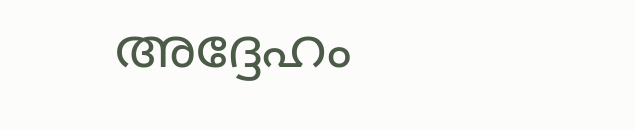അദ്ദേഹം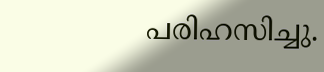പരിഹസിച്ചു.